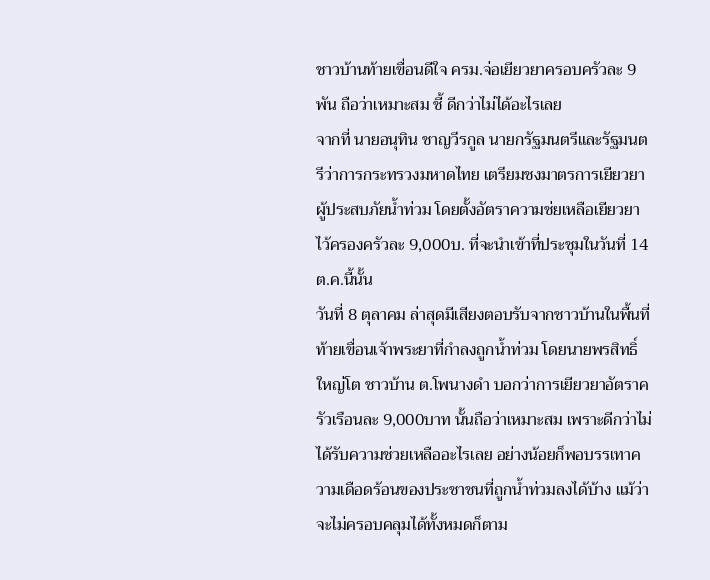ชาวบ้านท้ายเขื่อนดีใจ ครม.จ่อเยียวยาครอบครัวละ 9 พัน ถือว่าเหมาะสม ชี้ ดีกว่าไม่ได้อะไรเลย
จากที่ นายอนุทิน ชาญวีรกูล นายกรัฐมนตรีและรัฐมนตรีว่าการกระทรวงมหาดไทย เตรียมชงมาตรการเยียวยาผู้ประสบภัยน้ำท่วม โดยตั้งอัตราความช่ยเหลือเยียวยาไว้ครองครัวละ 9,000บ. ที่จะนำเข้าที่ประชุมในวันที่ 14ต.ค.นี้นั้น
วันที่ 8 ตุลาคม ล่าสุดมีเสียงตอบรับจากชาวบ้านในพื้นที่ท้ายเขื่อนเจ้าพระยาที่กำลงถูกน้ำท่วม โดยนายพรสิทธิ์ ใหญ่โต ชาวบ้าน ต.โพนางดำ บอกว่าการเยียวยาอัตราครัวเรือนละ 9,000บาท นั้นถือว่าเหมาะสม เพราะดีกว่าไม่ได้รับความช่วยเหลืออะไรเลย อย่างน้อยก็พอบรรเทาความเดือดร้อนของประชาชนที่ถูกน้ำท่วมลงได้บ้าง แม้ว่าจะไม่ครอบคลุมได้ทั้งหมดก็ตาม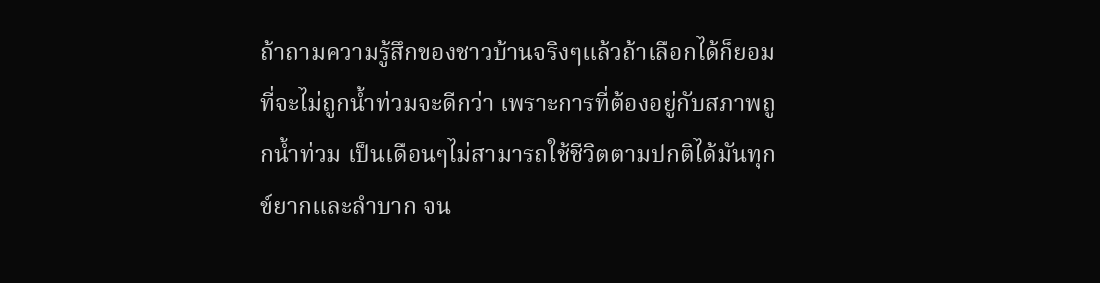ถ้าถามความรู้สึกของชาวบ้านจริงๆแล้วถ้าเลือกได้ก็ยอมที่จะไม่ถูกน้ำท่วมจะดีกว่า เพราะการที่ต้องอยู่กับสภาพถูกน้ำท่วม เป็นเดือนๆไม่สามารถใช้ชีวิตตามปกติได้มันทุกข์ยากและลำบาก จน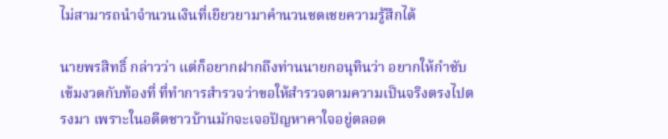ไม่สามารถนำจำนวนเงินที่เยียวยามาคำนวนชดเชยความรู้สึกได้

นายพรสิทธิ์ กล่าวว่า แต่ก็อยากฝากถึงท่านนายกอนุทินว่า อยากให้กำชับเข้มงวดกับท้องที่ ที่ทำการสำรวจว่าขอให้สำรวจตามความเป็นจริงตรงไปตรงมา เพราะในอดีตชาวบ้านมักจะเจอปัญหาคาใจอยู่ตลอด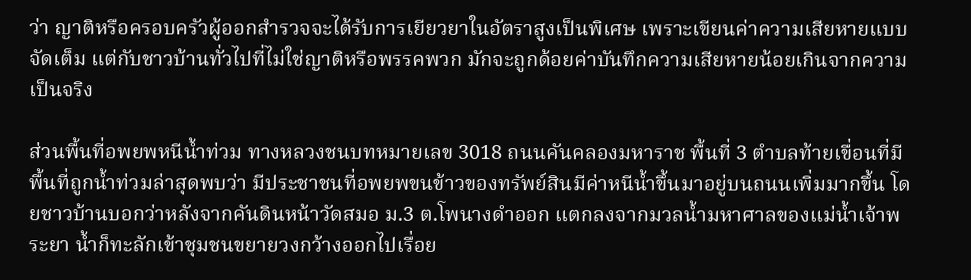ว่า ญาติหรือครอบครัวผู้ออกสำรวจจะได้รับการเยียวยาในอัตราสูงเป็นพิเศษ เพราะเขียนค่าความเสียหายแบบจัดเต็ม แต่กับชาวบ้านทั่วไปที่ไม่ใช่ญาติหรือพรรคพวก มักจะถูกด้อยค่าบันทึกความเสียหายน้อยเกินจากความเป็นจริง

ส่วนพื้นที่อพยพหนีน้ำท่วม ทางหลวงชนบทหมายเลข 3018 ถนนคันคลองมหาราช พื้นที่ 3 ตำบลท้ายเขื่อนที่มีพื้นที่ถูกน้ำท่วมล่าสุดพบว่า มีประชาชนที่อพยพขนข้าวของทรัพย์สินมีค่าหนีน้ำขึ้นมาอยู่บนถนนเพิ่มมากขึ้น โดยชาวบ้านบอกว่าหลังจากคันดินหน้าวัดสมอ ม.3 ต.โพนางดำออก แตกลงจากมวลน้ำมหาศาลของแม่น้ำเจ้าพระยา น้ำก็ทะลักเข้าชุมชนขยายวงกว้างออกไปเรื่อย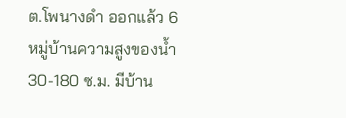ต.โพนางดำ ออกแล้ว 6 หมู่บ้านความสูงของน้ำ 30-180 ซ.ม. มีบ้าน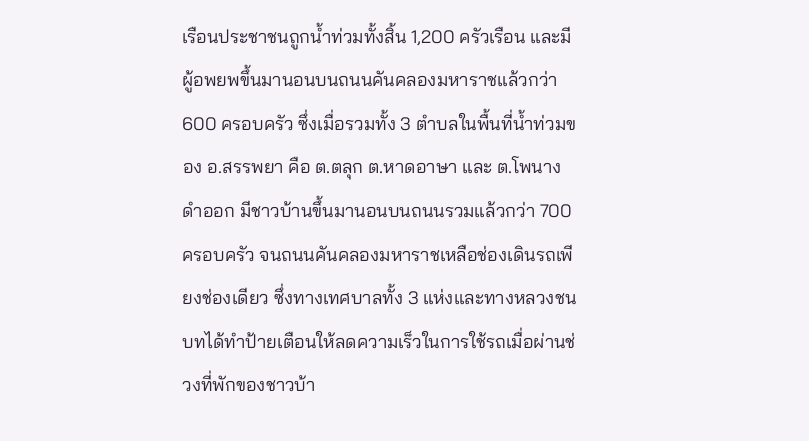เรือนประชาชนถูกน้ำท่วมทั้งสิ้น 1,200 ครัวเรือน และมีผู้อพยพขึ้นมานอนบนถนนคันคลองมหาราชแล้วกว่า600 ครอบครัว ซึ่งเมื่อรวมทั้ง 3 ตำบลในพื้นที่น้ำท่วมของ อ.สรรพยา คือ ต.ตลุก ต.หาดอาษา และ ต.โพนางดำออก มีชาวบ้านขึ้นมานอนบนถนนรวมแล้วกว่า 700 ครอบครัว จนถนนคันคลองมหาราชเหลือช่องเดินรถเพียงช่องเดียว ซึ่งทางเทศบาลทั้ง 3 แห่งและทางหลวงชนบทได้ทำป้ายเตือนให้ลดความเร็วในการใช้รถเมื่อผ่านช่วงที่พักของชาวบ้า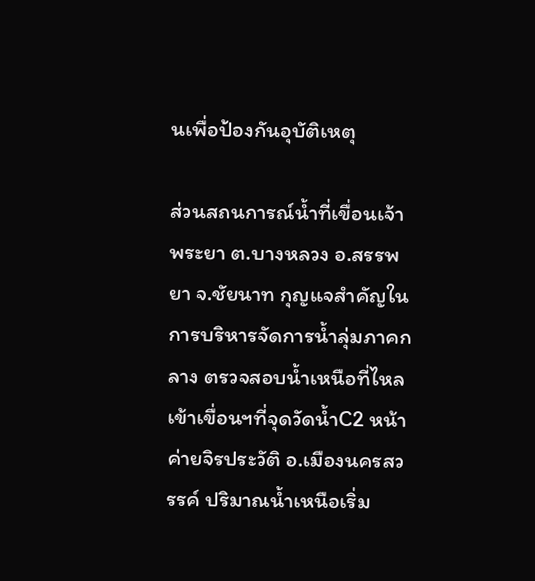นเพื่อป้องกันอุบัติเหตุ

ส่วนสถนการณ์น้ำที่เขื่อนเจ้าพระยา ต.บางหลวง อ.สรรพยา จ.ชัยนาท กุญแจสำคัญในการบริหารจัดการน้ำลุ่มภาคกลาง ตรวจสอบน้ำเหนือที่ไหลเข้าเขื่อนฯที่จุดวัดน้ำC2 หน้าค่ายจิรประวัติ อ.เมืองนครสวรรค์ ปริมาณน้ำเหนือเริ่ม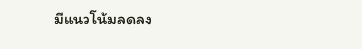มีแนวโน้มลดลง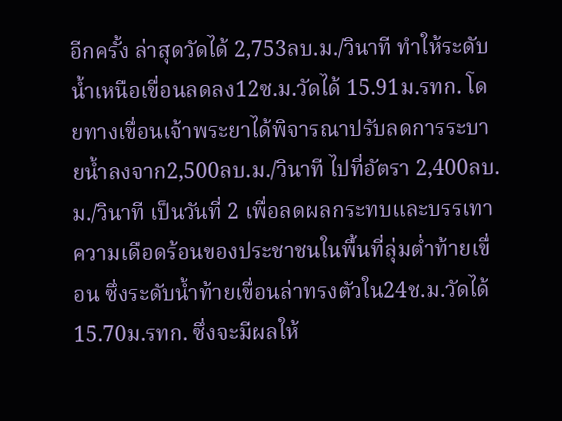อีกครั้ง ล่าสุดวัดได้ 2,753ลบ.ม./วินาที ทำให้ระดับน้ำเหนือเขื่อนลดลง12ซ.ม.วัดได้ 15.91ม.รทก. โดยทางเขื่อนเจ้าพระยาได้พิจารณาปรับลดการระบายน้ำลงจาก2,500ลบ.ม./วินาที ไปที่อัตรา 2,400ลบ.ม./วินาที เป็นวันที่ 2 เพื่อลดผลกระทบและบรรเทาความเดือดร้อนของประชาชนในพื้นที่ลุ่มต่ำท้ายเขื่อน ซึ่งระดับน้ำท้ายเขื่อนล่าทรงตัวใน24ช.ม.วัดได้ 15.70ม.รทก. ซึ่งจะมีผลให้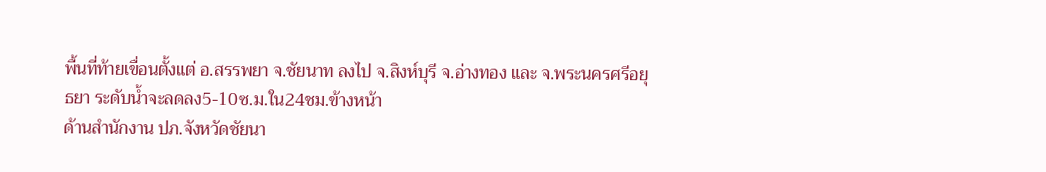พื้นที่ท้ายเขื่อนตั้งแต่ อ.สรรพยา จ.ชัยนาท ลงไป จ.สิงห์บุรี จ.อ่างทอง และ จ.พระนครศรีอยุธยา ระดับน้ำจะลดลง5-10ซ.ม.ใน24ชม.ข้างหน้า
ด้านสำนักงาน ปภ.จังหวัดชัยนา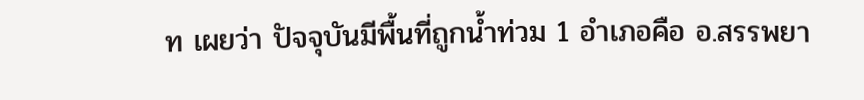ท เผยว่า ปัจจุบันมีพื้นที่ถูกน้ำท่วม 1 อำเภอคือ อ.สรรพยา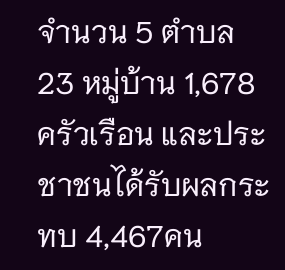จำนวน 5 ตำบล 23 หมู่บ้าน 1,678 ครัวเรือน และประชาชนได้รับผลกระทบ 4,467คน